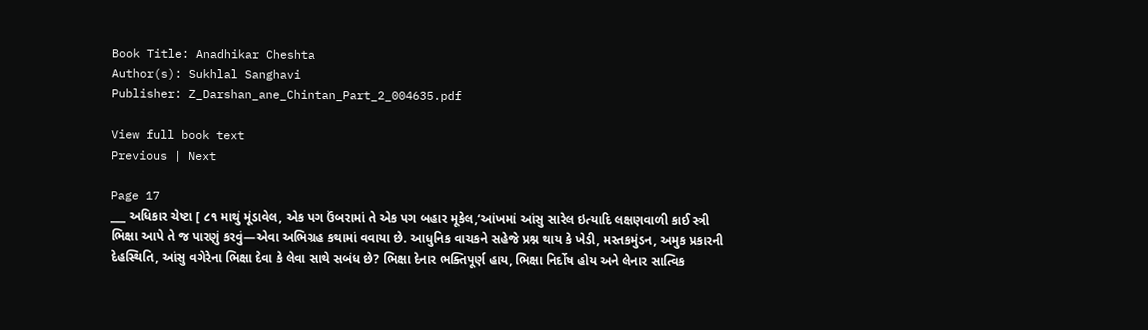Book Title: Anadhikar Cheshta
Author(s): Sukhlal Sanghavi
Publisher: Z_Darshan_ane_Chintan_Part_2_004635.pdf

View full book text
Previous | Next

Page 17
___ અધિકાર ચેષ્ટા [ ૮૧ માથું મૂંડાવેલ, એક પગ ઉંબરામાં તે એક પગ બહાર મૂકેલ,‘આંખમાં આંસુ સારેલ ઇત્યાદિ લક્ષણવાળી કાઈ સ્ત્રી ભિક્ષા આપે તે જ પારણું કરવું—એવા અભિગ્રહ કથામાં વવાયા છે. આધુનિક વાચકને સહેજે પ્રશ્ન થાય કે ખેડી, મસ્તકમુંડન, અમુક પ્રકારની દેહસ્થિતિ, આંસુ વગેરેના ભિક્ષા દેવા કે લેવા સાથે સબંધ છે? ભિક્ષા દેનાર ભક્તિપૂર્ણ હાય, ભિક્ષા નિર્દોષ હોય અને લેનાર સાત્વિક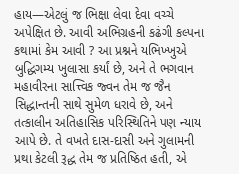હાય—એટલું જ ભિક્ષા લેવા દેવા વચ્ચે અપેક્ષિત છે. આવી અભિગ્રહની કઢંગી કલ્પના કથામાં કેમ આવી ? આ પ્રશ્નને યભિખ્ખુએ બુદ્ધિગમ્ય ખુલાસા કર્યાં છે, અને તે ભગવાન મહાવીરના સાત્ત્વિક જ્વન તેમ જ જૈન સિદ્ધાન્તની સાથે સુમેળ ધરાવે છે, અને તત્કાલીન અતિહાસિક પરિસ્થિતિને પણ ન્યાય આપે છે. તે વખતે દાસ-દાસી અને ગુલામની પ્રથા કેટલી રૂદ્ધ તેમ જ પ્રતિષ્ઠિત હતી, એ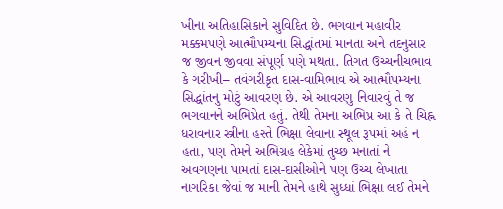ખીના અતિહાસિકાને સુવિદિત છે. ભગવાન મહાવીર મક્કમપણે આત્મૌપમ્યના સિદ્ધાંતમાં માનતા અને તદનુસાર જ જીવન જીવવા સંપૂર્ણ પણે મથતા. તિગત ઉચ્ચનીચભાવ કે ગરીખી– તવંગરીકૃત દાસ-વામિભાવ એ આત્મૌપમ્યના સિદ્ધાંતનુ મોટું આવરણ છે. એ આવરણુ નિવારવું તે જ ભગવાનને અભિપ્રેત હતું. તેથી તેમના અભિપ્ર આ કે તે ચિહ્ન ધરાવનાર સ્ત્રીના હસ્તે ભિક્ષા લેવાના સ્થૂલ રૂપમાં અહં ન હતા, પણ તેમને અભિગ્રહ લેકેમાં તુચ્છ મનાતાં ને અવગણના પામતાં દાસ-દાસીઓને પણ ઉચ્ચ લેખાતા નાગરિકા જેવાં જ માની તેમને હાથે સુધ્ધાં ભિક્ષા લઈ તેમને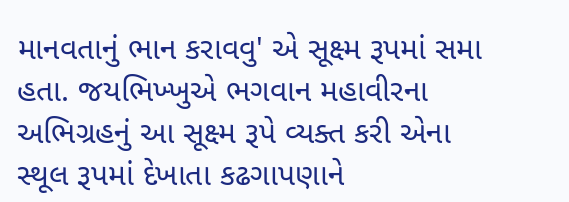માનવતાનું ભાન કરાવવુ' એ સૂક્ષ્મ રૂપમાં સમા હતા. જયભિખ્ખુએ ભગવાન મહાવીરના અભિગ્રહનું આ સૂક્ષ્મ રૂપે વ્યક્ત કરી એના સ્થૂલ રૂપમાં દેખાતા કઢગાપણાને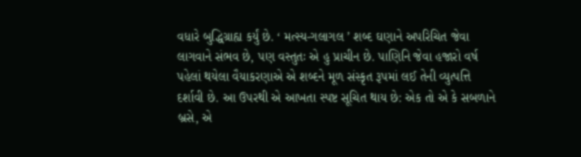વધારે બુદ્ધિગ્રાહ્ય કર્યું છે. ‘ મત્સ્ય-ગલાગલ ’ શબ્દ ઘણાને અપરિચિત જેવા લાગવાને સંભવ છે, પણ વસ્તુતઃ એ હુ પ્રાચીન છે. પાણિનિ જેવા હજારો વર્ષ પહેલાં થયેલા વૈયાકરણાએ એ શબ્દને મૂળ સંસ્કૃત રૂપમાં લઈ તેની વ્યુત્પત્તિ દર્શાવી છે. આ ઉપરથી એ આખતા સ્પષ્ટ સૂચિત થાય છે: એક તો એ કે સબળાને બ્રસે, એ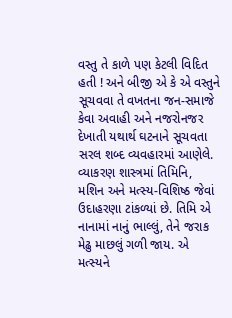વસ્તુ તે કાળે પણ કેટલી વિદિત હતી ! અને બીજી એ કે એ વસ્તુને સૂચવવા તે વખતના જન-સમાજે કેવા અવાહી અને નજરોનજર દેખાતી યથાર્થ ઘટનાને સૂચવતા સરલ શબ્દ વ્યવહારમાં આણેલે. વ્યાકરણ શાસ્ત્રમાં તિમિનિ, મશિન અને મત્સ્ય-વિશિષ્ઠ જેવાં ઉદાહરણા ટાંકળ્યાં છે. તિમિ એ નાનામાં નાનું ભાલ્લું, તેને જરાક મેઢુ માછલું ગળી જાય. એ મત્સ્યને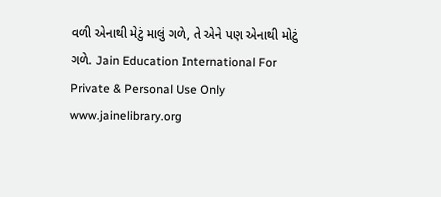વળી એનાથી મેટું માલું ગળે, તે એને પણ એનાથી મોટું ગળે. Jain Education International For Private & Personal Use Only www.jainelibrary.org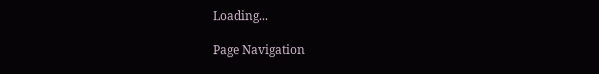Loading...

Page Navigation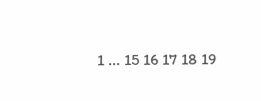1 ... 15 16 17 18 19